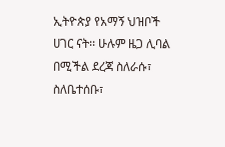ኢትዮጵያ የአማኝ ህዝቦች ሀገር ናት፡፡ ሁሉም ዜጋ ሊባል በሚችል ደረጃ ስለራሱ፣ ስለቤተሰቡ፣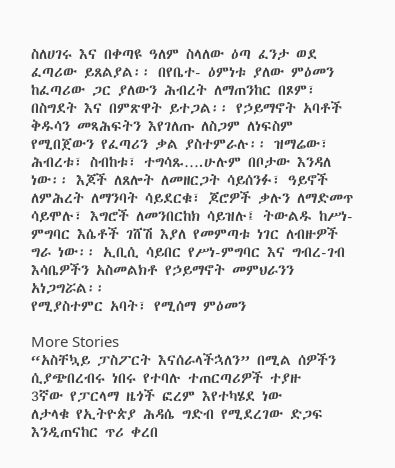ስለሀገሩ እና በቀጣዩ ዓለም ስላለው ዕጣ ፈንታ ወደ ፈጣሪው ይጸልያል፡፡ በየቤተ- ዕምነቱ ያለው ምዕመን ከፈጣሪው ጋር ያለውን ሕብረት ለማጠንከር በጾም፣ በስግደት እና በምጽዋት ይተጋል፡፡ የኃይማኖት አባቶች ቅዱሳን መጻሕፍትን እየገለጡ ለስጋም ለነፍስም የሚበጀውን የፈጣሪን ቃል ያስተምራሉ፡፡ ዝማሬው፣ ሕብረቱ፣ ስብከቱ፣ ተግሳጹ….ሁሉም በቦታው እንዳለ ነው፡፡ እጆች ለጸሎት ለመዘርጋት ሳይሰንፉ፣ ዓይኖች ለምሕረት ለማንባት ሳይደርቁ፣ ጆሮዎች ቃሉን ለማድመጥ ሳይሞሉ፣ እግሮች ለመንበርከክ ሳይዝሉ፤ ትውልዱ ከሥነ-ምግባር እሴቶች ገሸሽ እያለ የመምጣቱ ነገር ለብዙዎች ግራ ነው፡፡ ኢቢሲ ሳይበር የሥነ-ምግባር እና ግብረ-ገብ እሳቤዎችን አስመልክቶ የኃይማኖት መምህራንን አነጋግሯል፡፡
የሚያስተምር አባት፣ የሚሰማ ምዕመን

More Stories
“አስቸኳይ ፓስፖርት እናሰራላችኋለን” በሚል ሰዎችን ሲያጭበረብሩ ነበሩ የተባሉ ተጠርጣሪዎች ተያዙ
3ኛው የፓርላማ ዜጎች ፎረም እየተካሄደ ነው
ለታላቁ የኢትዮጵያ ሕዳሴ ግድብ የሚደረገው ድጋፍ እንዲጠናከር ጥሪ ቀረበ